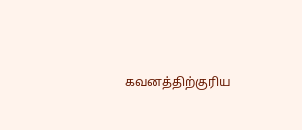கவனத்திற்குரிய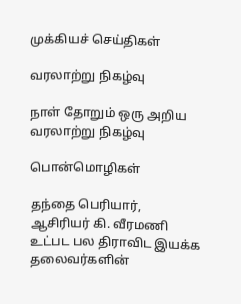முக்கியச் செய்திகள்

வரலாற்று நிகழ்வு

நாள் தோறும் ஒரு அறிய வரலாற்று நிகழ்வு

பொன்மொழிகள்

தந்தை பெரியார், ஆசிரியர் கி. வீரமணி உட்பட பல திராவிட இயக்க தலைவர்களின்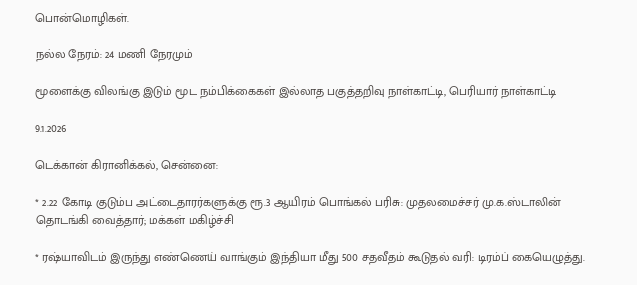பொன்மொழிகள்.

நல்ல நேரம்: 24 மணி நேரமும்

மூளைக்கு விலங்கு இடும் மூட நம்பிக்கைகள் இல்லாத பகுத்தறிவு நாள்காட்டி, பெரியார் நாள்காட்டி

9.1.2026

டெக்கான் கிரானிக்கல், சென்னை:

* 2.22 கோடி குடும்ப அட்டைதாரர்களுக்கு ரூ.3 ஆயிரம் பொங்கல் பரிசு: முதலமைச்சர் மு.க.ஸ்டாலின் தொடங்கி வைத்தார்; மக்கள் மகிழ்ச்சி

* ரஷ்யாவிடம் இருந்து எண்ணெய் வாங்கும் இந்தியா மீது 500 சதவீதம் கூடுதல் வரி: டிரம்ப் கையெழுத்து.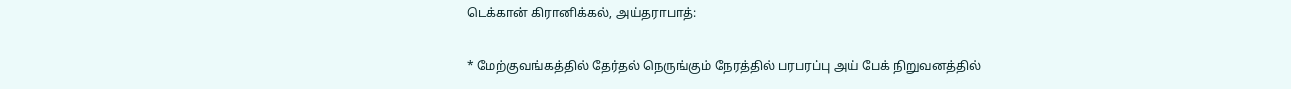டெக்கான் கிரானிக்கல், அய்தராபாத்:

* மேற்குவங்கத்தில் தேர்தல் நெருங்கும் நேரத்தில் பரபரப்பு அய் பேக் நிறுவனத்தில்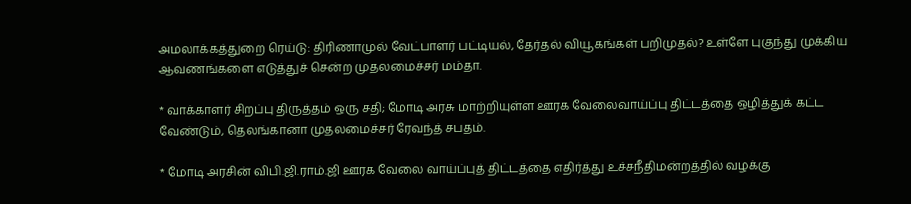அமலாக்கத்துறை ரெய்டு: திரிணாமுல் வேட்பாளர் பட்டியல், தேர்தல் வியூகங்கள் பறிமுதல்? உள்ளே புகுந்து முக்கிய ஆவணங்களை எடுத்துச் சென்ற முதலமைச்சர் மம்தா.

* வாக்காளர் சிறப்பு திருத்தம் ஒரு சதி; மோடி அரசு மாற்றியுள்ள ஊரக வேலைவாய்ப்பு திட்டத்தை ஒழித்துக் கட்ட வேண்டும், தெலங்கானா முதலமைச்சர் ரேவந்த் சபதம்.

* மோடி அரசின் விபி.ஜி.ராம்.ஜி ஊரக வேலை வாய்ப்புத் திட்டத்தை எதிர்த்து உச்சநீதிமன்றத்தில் வழக்கு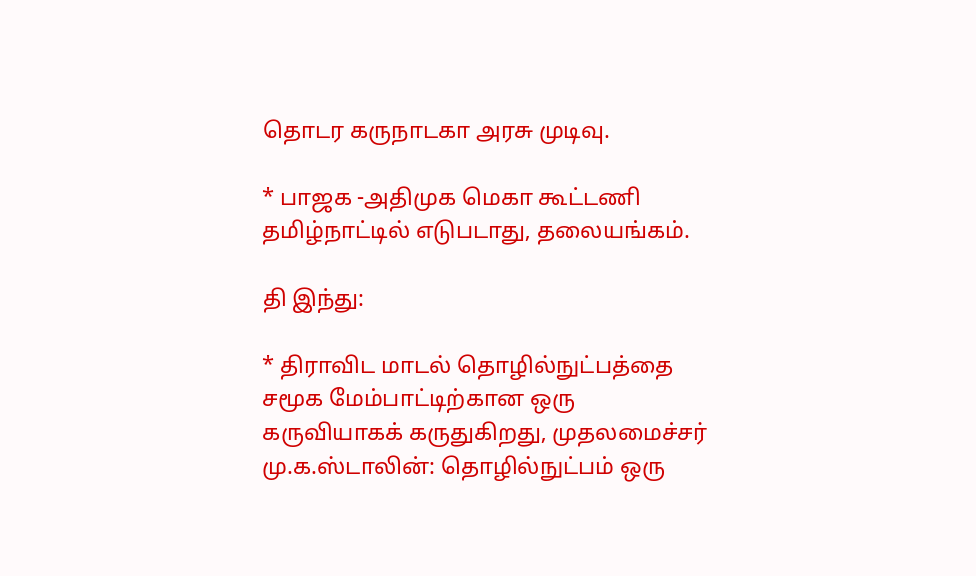தொடர கருநாடகா அரசு முடிவு.

* பாஜக -அதிமுக மெகா கூட்டணி தமிழ்நாட்டில் எடுபடாது, தலையங்கம்.

தி இந்து:

* திராவிட மாடல் தொழில்நுட்பத்தை சமூக மேம்பாட்டிற்கான ஒரு கருவியாகக் கருதுகிறது, முதலமைச்சர் மு.க.ஸ்டாலின்: தொழில்நுட்பம் ஒரு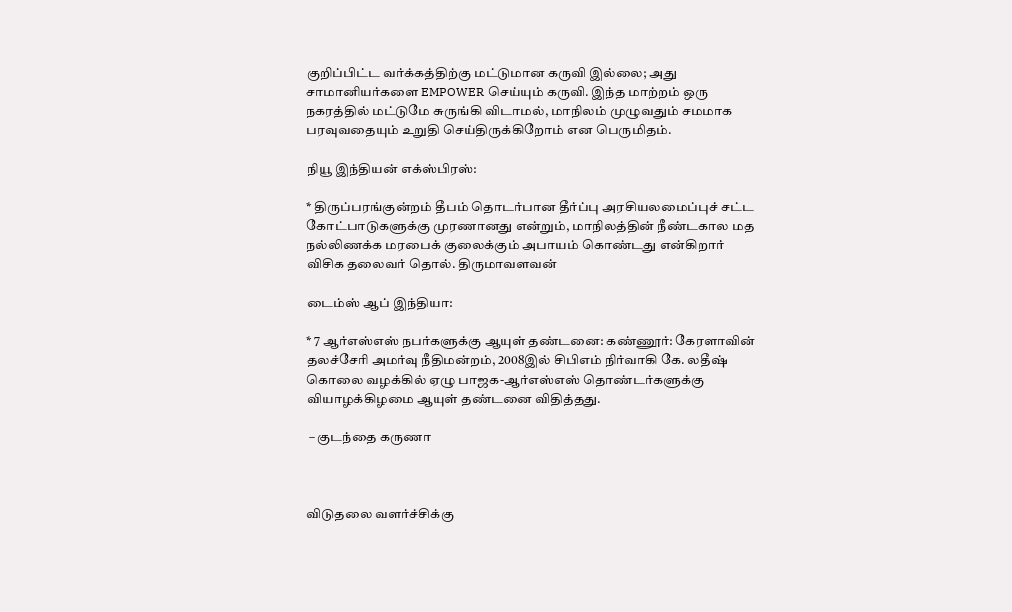குறிப்பிட்ட வர்க்கத்திற்கு மட்டுமான கருவி இல்லை; அது சாமானியர்களை EMPOWER செய்யும் கருவி. இந்த மாற்றம் ஒரு நகரத்தில் மட்டுமே சுருங்கி விடாமல், மாநிலம் முழுவதும் சமமாக பரவுவதையும் உறுதி செய்திருக்கிறோம் என பெருமிதம்.

நியூ இந்தியன் எக்ஸ்பிரஸ்:

* திருப்பரங்குன்றம் தீபம் தொடர்பான தீர்ப்பு அரசியலமைப்புச் சட்ட கோட்பாடுகளுக்கு முரணானது என்றும், மாநிலத்தின் நீண்டகால மத நல்லிணக்க மரபைக் குலைக்கும் அபாயம் கொண்டது என்கிறார் விசிக தலைவர் தொல். திருமாவளவன்

டைம்ஸ் ஆப் இந்தியா:

* 7 ஆர்எஸ்எஸ் நபர்களுக்கு ஆயுள் தண்டனை: கண்ணூர்: கேரளாவின் தலச்சேரி அமர்வு நீதிமன்றம், 2008இல் சிபிஎம் நிர்வாகி கே. லதீஷ் கொலை வழக்கில் ஏழு பாஜக-ஆர்எஸ்எஸ் தொண்டர்களுக்கு வியாழக்கிழமை ஆயுள் தண்டனை விதித்தது.

 – குடந்தை கருணா



விடுதலை வளர்ச்சிக்கு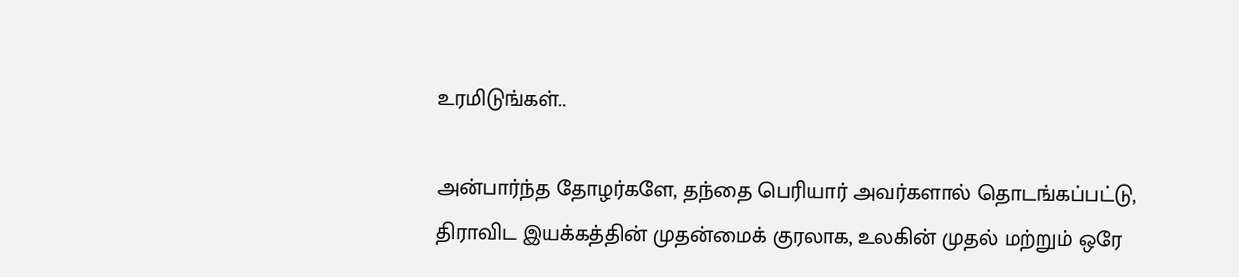உரமிடுங்கள்..

அன்பார்ந்த தோழர்களே, தந்தை பெரியார் அவர்களால் தொடங்கப்பட்டு, திராவிட இயக்கத்தின் முதன்மைக் குரலாக, உலகின் முதல் மற்றும் ஒரே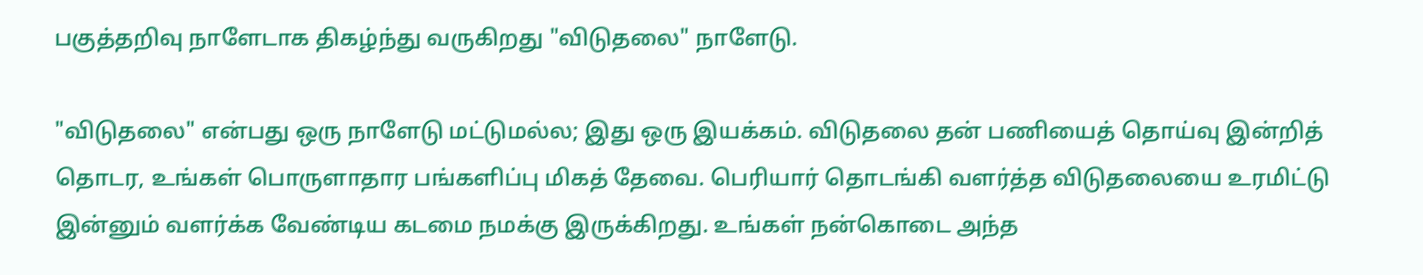பகுத்தறிவு நாளேடாக திகழ்ந்து வருகிறது "விடுதலை" நாளேடு.

"விடுதலை" என்பது ஒரு நாளேடு மட்டுமல்ல; இது ஒரு இயக்கம். விடுதலை தன் பணியைத் தொய்வு இன்றித் தொடர, உங்கள் பொருளாதார பங்களிப்பு மிகத் தேவை. பெரியார் தொடங்கி வளர்த்த விடுதலையை உரமிட்டு இன்னும் வளர்க்க வேண்டிய கடமை நமக்கு இருக்கிறது. உங்கள் நன்கொடை அந்த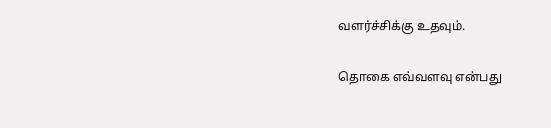வளர்ச்சிக்கு உதவும்.

தொகை எவ்வளவு என்பது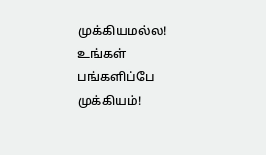முக்கியமல்ல! உங்கள் பங்களிப்பே முக்கியம்!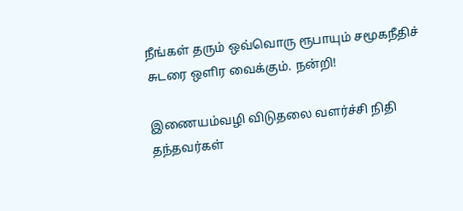நீங்கள் தரும் ஒவ்வொரு ரூபாயும் சமூகநீதிச் சுடரை ஒளிர வைக்கும். நன்றி!

இணையம்வழி விடுதலை வளர்ச்சி நிதி தந்தவர்கள்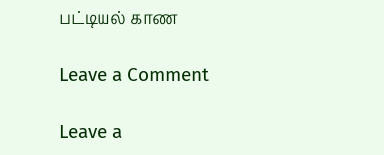பட்டியல் காண

Leave a Comment

Leave a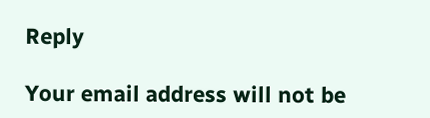Reply

Your email address will not be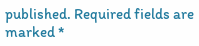published. Required fields are marked *